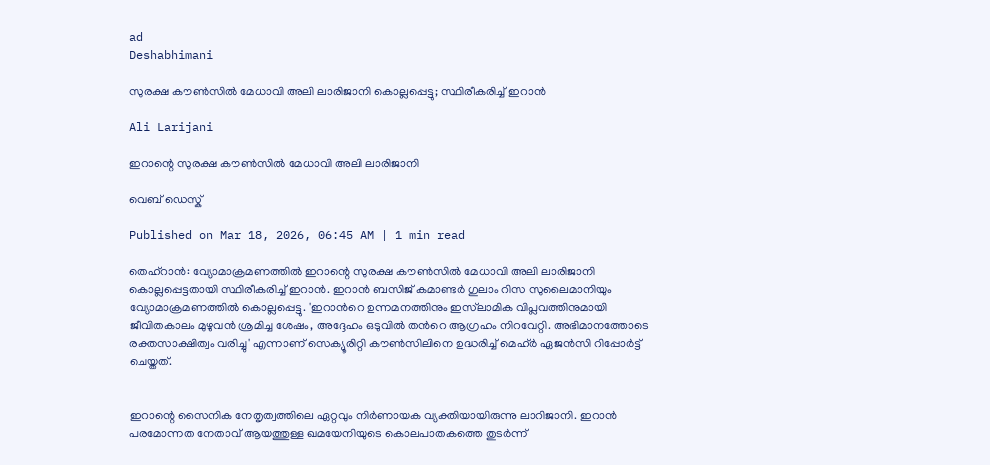ad
Deshabhimani

സുരക്ഷ കൗണ്‍സിൽ മേധാവി അലി ലാരിജാനി കൊല്ലപ്പെട്ടു; സ്ഥിരീകരിച്ച് ഇറാൻ

Ali Larijani

ഇറാന്റെ സുരക്ഷ കൗണ്‍സിൽ മേധാവി അലി ലാരിജാനി

വെബ് ഡെസ്ക്

Published on Mar 18, 2026, 06:45 AM | 1 min read

തെഹ്റാൻ: വ്യോമാക്രമണത്തിൽ ഇറാന്റെ സുരക്ഷ കൗണ്‍സിൽ മേധാവി അലി ലാരിജാനി കൊല്ലപ്പെട്ടതായി സ്ഥിരീകരിച്ച് ഇറാൻ. ഇറാൻ ബസിജ് കമാണ്ടർ ഗുലാം റിസ സുലൈമാനിയും വ്യോമാക്രമണത്തിൽ കൊല്ലപ്പെട്ടു. 'ഇറാന്‍റെ ഉന്നമനത്തിനും ഇസ്‌ലാമിക വിപ്ലവത്തിനുമായി ജീവിതകാലം മുഴുവൻ ശ്രമിച്ച ശേഷം, അദ്ദേഹം ഒടുവിൽ തന്‍റെ ആഗ്രഹം നിറവേറ്റി. അഭിമാനത്തോടെ രക്തസാക്ഷിത്വം വരിച്ചു' എന്നാണ് സെക്യൂരിറ്റി കൗണ്‍സിലിനെ ഉദ്ധരിച്ച് മെഹ്ർ ഏജൻസി റിപ്പോർട്ട് ചെയ്തത്.


ഇറാന്റെ സൈനിക നേതൃത്വത്തിലെ ഏറ്റവും നിർണായക വ്യക്തിയായിരുന്നു ലാറിജാനി. ഇറാൻ പരമോന്നത നേതാവ് ആയത്തുള്ള ഖമയേനിയുടെ കൊലപാതകത്തെ തുടർന്ന്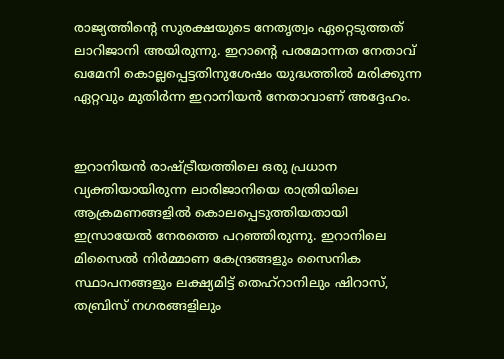രാജ്യത്തിന്‍റെ സുരക്ഷയുടെ നേതൃത്വം ഏറ്റെടുത്തത് ലാറിജാനി അയിരുന്നു. ഇറാന്റെ പരമോന്നത നേതാവ് ഖമേനി കൊല്ലപ്പെട്ടതിനുശേഷം യുദ്ധത്തിൽ മരിക്കുന്ന ഏറ്റവും മുതിർന്ന ഇറാനിയൻ നേതാവാണ് അദ്ദേഹം.


ഇറാനിയൻ രാഷ്ട്രീയത്തിലെ ഒരു പ്രധാന വ്യക്തിയായിരുന്ന ലാരിജാനിയെ രാത്രിയിലെ ആക്രമണങ്ങളിൽ കൊലപ്പെടുത്തിയതായി ഇസ്രായേൽ നേരത്തെ പറഞ്ഞിരുന്നു. ഇറാനിലെ മിസൈല്‍ നിര്‍മ്മാണ കേന്ദ്രങ്ങളും സൈനിക സ്ഥാപനങ്ങളും ലക്ഷ്യമിട്ട് തെഹ്റാനിലും ഷിറാസ്, തബ്രിസ് നഗരങ്ങളിലും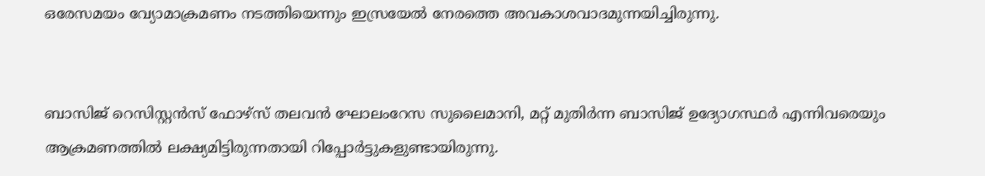ഒരേസമയം വ്യോമാക്രമണം നടത്തിയെന്നും ഇസ്രയേൽ നേരത്തെ അവകാശവാദമുന്നയിച്ചിരുന്നു.


ബാസിജ് റെസിസ്റ്റൻസ് ഫോഴ്‌സ് തലവൻ ഘോലംറേസ സുലൈമാനി, മറ്റ് മുതിർന്ന ബാസിജ് ഉദ്യോഗസ്ഥർ എന്നിവരെയും ആക്രമണത്തിൽ ലക്ഷ്യമിട്ടിരുന്നതായി റിപ്പോർട്ടുകളുണ്ടായിരുന്നു.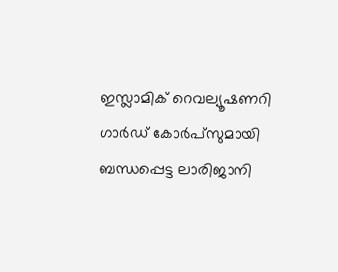ഇസ്ലാമിക് റെവല്യൂഷണറി ഗാർഡ് കോർപ്‌സുമായി ബന്ധപ്പെട്ട ലാരിജാനി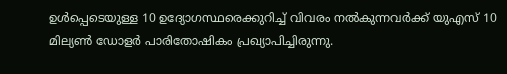ഉൾപ്പെടെയുള്ള 10 ഉദ്യോഗസ്ഥരെക്കുറിച്ച് വിവരം നൽകുന്നവർക്ക് യുഎസ് 10 മില്യൺ ഡോളർ പാരിതോഷികം പ്രഖ്യാപിച്ചിരുന്നു.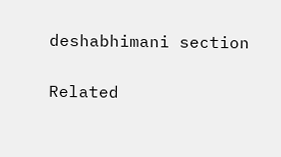deshabhimani section

Related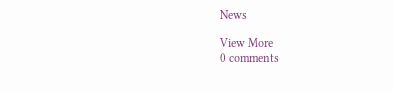News

View More
0 comments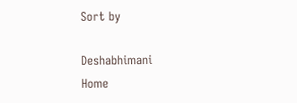Sort by

Deshabhimani
Home